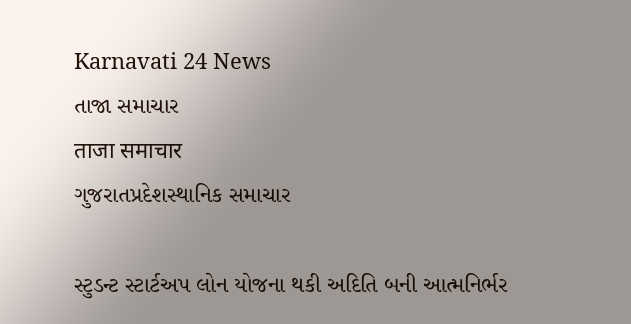Karnavati 24 News
તાજા સમાચાર
ताजा समाचार
ગુજરાતપ્રદેશસ્થાનિક સમાચાર

સ્ટુડન્ટ સ્ટાર્ટઅપ લોન યોજના થકી અદિતિ બની આત્મનિર્ભર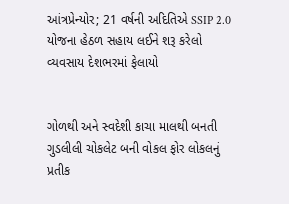આંત્રપ્રેન્યોર; 21 વર્ષની અદિતિએ SSIP 2.0 યોજના હેઠળ સહાય લઈને શરૂ કરેલો વ્યવસાય દેશભરમાં ફેલાયો


ગોળથી અને સ્વદેશી કાચા માલથી બનતી ગુડલીલી ચોકલેટ બની વોકલ ફોર લોકલનું પ્રતીક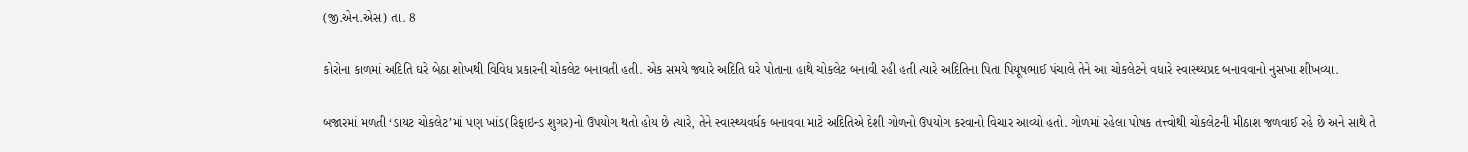(જી.એન.એસ) તા. 8

કોરોના કાળમાં અદિતિ ઘરે બેઠા શોખથી વિવિધ પ્રકારની ચોકલેટ બનાવતી હતી. એક સમયે જ્યારે અદિતિ ઘરે પોતાના હાથે ચોકલેટ બનાવી રહી હતી ત્યારે અદિતિના પિતા પિયૂષભાઈ પંચાલે તેને આ ચોકલેટને વધારે સ્વાસ્થ્યપ્રદ બનાવવાનો નુસખા શીખવ્યા.

બજારમાં મળતી ‘ડાયટ ચોકલેટ’માં પણ ખાંડ(રિફાઇન્ડ શુગર)નો ઉપયોગ થતો હોય છે ત્યારે, તેને સ્વાસ્થ્યવર્ધક બનાવવા માટે અદિતિએ દેશી ગોળનો ઉપયોગ કરવાનો વિચાર આવ્યો હતો. ગોળમાં રહેલા પોષક તત્ત્વોથી ચોકલેટની મીઠાશ જળવાઈ રહે છે અને સાથે તે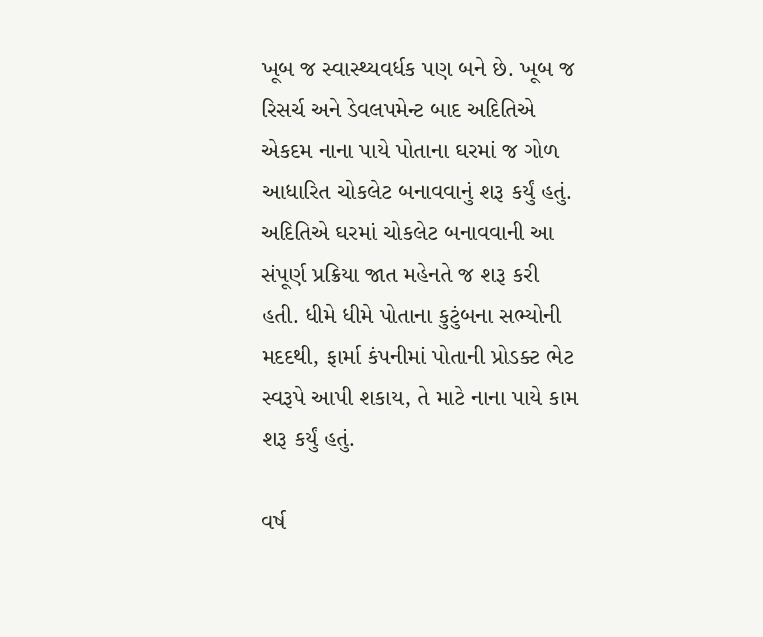ખૂબ જ સ્વાસ્થ્યવર્ધક પણ બને છે. ખૂબ જ રિસર્ચ અને ડેવલપમેન્ટ બાદ અદિતિએ એકદમ નાના પાયે પોતાના ઘરમાં જ ગોળ આધારિત ચોકલેટ બનાવવાનું શરૂ કર્યું હતું. અદિતિએ ઘરમાં ચોકલેટ બનાવવાની આ સંપૂર્ણ પ્રક્રિયા જાત મહેનતે જ શરૂ કરી હતી. ધીમે ધીમે પોતાના કુટુંબના સભ્યોની મદદથી, ફાર્મા કંપનીમાં પોતાની પ્રોડક્ટ ભેટ સ્વરૂપે આપી શકાય, તે માટે નાના પાયે કામ શરૂ કર્યું હતું.

વર્ષ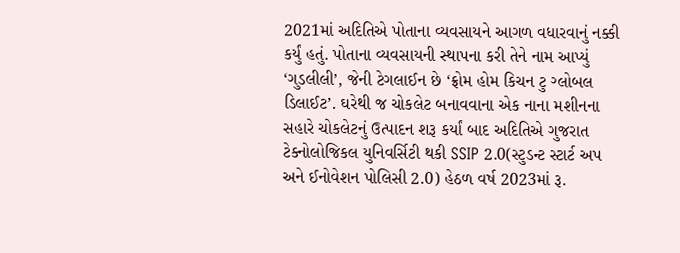2021માં અદિતિએ પોતાના વ્યવસાયને આગળ વધારવાનું નક્કી કર્યું હતું. પોતાના વ્યવસાયની સ્થાપના કરી તેને નામ આપ્યું ‘ગુડલીલી’, જેની ટેગલાઈન છે ‘ફ્રોમ હોમ કિચન ટુ ગ્લોબલ ડિલાઈટ’. ઘરેથી જ ચોકલેટ બનાવવાના એક નાના મશીનના સહારે ચોકલેટનું ઉત્પાદન શરૂ કર્યાં બાદ અદિતિએ ગુજરાત ટેક્નોલોજિકલ યુનિવર્સિટી થકી SSIP 2.0(સ્ટુડન્ટ સ્ટાર્ટ અપ અને ઈનોવેશન પોલિસી 2.0) હેઠળ વર્ષ 2023માં રૂ.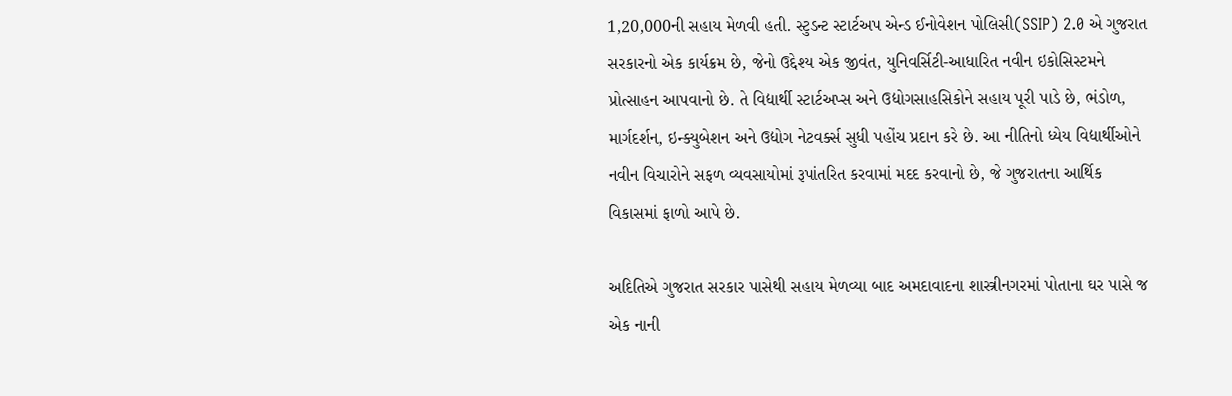1,20,000ની સહાય મેળવી હતી. સ્ટુડન્ટ સ્ટાર્ટઅપ એન્ડ ઈનોવેશન પોલિસી(SSIP) 2.0 એ ગુજરાત સરકારનો એક કાર્યક્રમ છે, જેનો ઉદ્દેશ્ય એક જીવંત, યુનિવર્સિટી-આધારિત નવીન ઇકોસિસ્ટમને પ્રોત્સાહન આપવાનો છે. તે વિદ્યાર્થી સ્ટાર્ટઅપ્સ અને ઉદ્યોગસાહસિકોને સહાય પૂરી પાડે છે, ભંડોળ, માર્ગદર્શન, ઇન્ક્યુબેશન અને ઉદ્યોગ નેટવર્ક્સ સુધી પહોંચ પ્રદાન કરે છે. આ નીતિનો ધ્યેય વિદ્યાર્થીઓને નવીન વિચારોને સફળ વ્યવસાયોમાં રૂપાંતરિત કરવામાં મદદ કરવાનો છે, જે ગુજરાતના આર્થિક વિકાસમાં ફાળો આપે છે.

અદિતિએ ગુજરાત સરકાર પાસેથી સહાય મેળવ્યા બાદ અમદાવાદના શાસ્ત્રીનગરમાં પોતાના ઘર પાસે જ એક નાની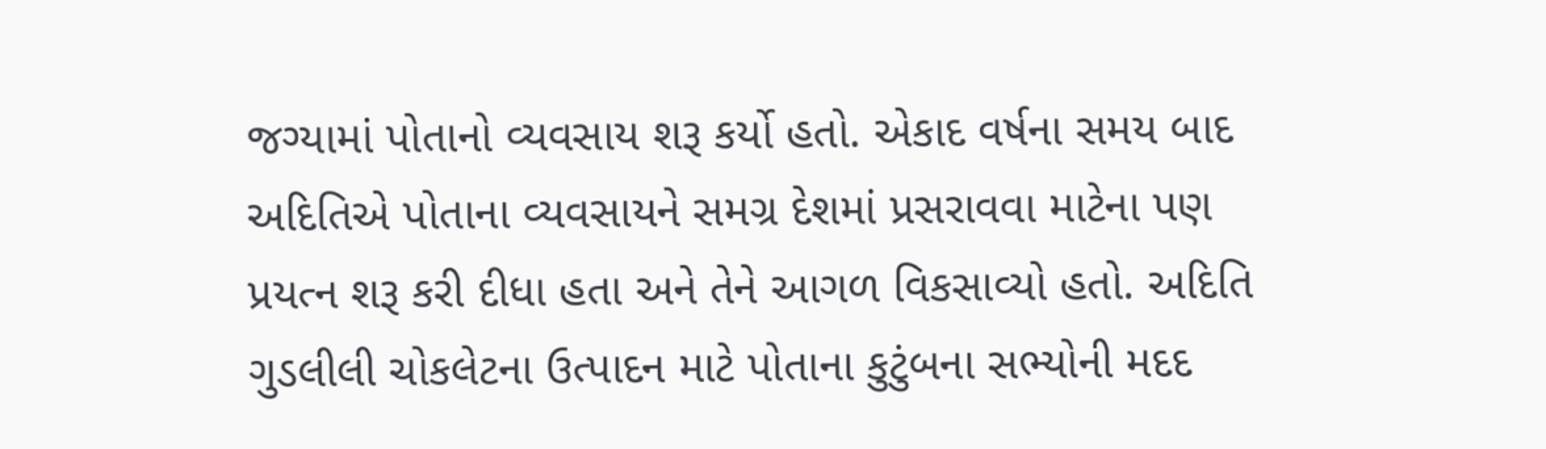જગ્યામાં પોતાનો વ્યવસાય શરૂ કર્યો હતો. એકાદ વર્ષના સમય બાદ અદિતિએ પોતાના વ્યવસાયને સમગ્ર દેશમાં પ્રસરાવવા માટેના પણ પ્રયત્ન શરૂ કરી દીધા હતા અને તેને આગળ વિકસાવ્યો હતો. અદિતિ ગુડલીલી ચોકલેટના ઉત્પાદન માટે પોતાના કુટુંબના સભ્યોની મદદ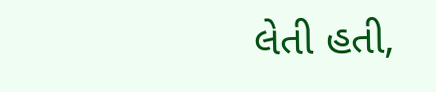લેતી હતી,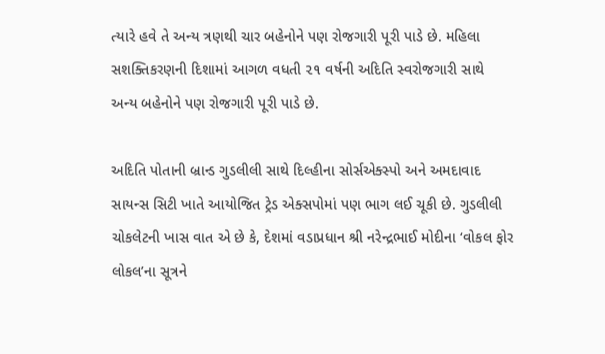ત્યારે હવે તે અન્ય ત્રણથી ચાર બહેનોને પણ રોજગારી પૂરી પાડે છે. મહિલા સશક્તિકરણની દિશામાં આગળ વધતી ૨૧ વર્ષની અદિતિ સ્વરોજગારી સાથે અન્ય બહેનોને પણ રોજગારી પૂરી પાડે છે.

અદિતિ પોતાની બ્રાન્ડ ગુડલીલી સાથે દિલ્હીના સોર્સએક્સ્પો અને અમદાવાદ સાયન્સ સિટી ખાતે આયોજિત ટ્રેડ એક્સપોમાં પણ ભાગ લઈ ચૂકી છે. ગુડલીલી ચોકલેટની ખાસ વાત એ છે કે, દેશમાં વડાપ્રધાન શ્રી નરેન્દ્રભાઈ મોદીના ‘વોકલ ફોર લોકલ’ના સૂત્રને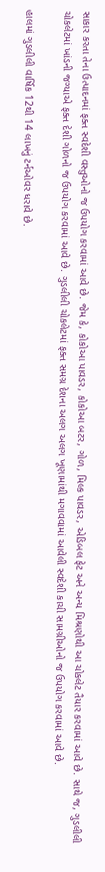સાકાર કરતા તેના ઉત્પાદનમાં ફક્ત સ્વદેશી વસ્તુઓનો જ ઉપયોગ કરવામાં આવે છે. જેમ કે, કોકોઆ પાવડર, કોકોઆ બટર, ગોળ, મિલ્ક પાવડર, એડિબલ ફેટ અને અન્ય મિશ્રણોથી આ ચોકલેટ તૈયાર કરવામાં આવે છે. સાથે જ, ગુડલીલી ચોકલેટમાં ખાંડની જગ્યાએ ફક્ત દેશી ગોળનો જ ઉપયોગ કરવામાં આવે છે. ગુડલીલી ચોકલેટમાં ફક્ત સમગ્ર દેશના અલગ અલગ ખૂણામાંથી મગાવવામાં આવેલી સ્વદેશી કાચી સામગ્રીઓનો જ ઉપયોગ કરવામાં આવે છે.

હાલમાં ગુડલીલી વાર્ષિક 12થી 14 લાખનું ટર્નઓવર ધરાવે છે.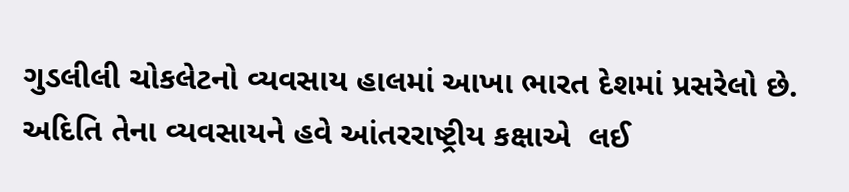ગુડલીલી ચોકલેટનો વ્યવસાય હાલમાં આખા ભારત દેશમાં પ્રસરેલો છે. અદિતિ તેના વ્યવસાયને હવે આંતરરાષ્ટ્રીય કક્ષાએ  લઈ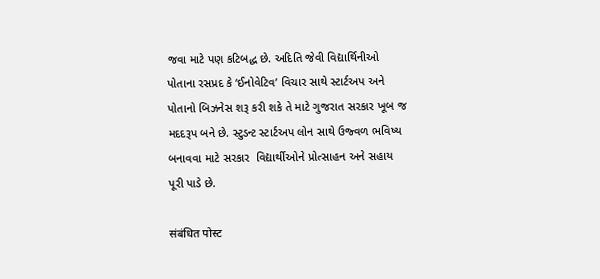જવા માટે પણ કટિબદ્ધ છે. અદિતિ જેવી વિદ્યાર્થિનીઓ પોતાના રસપ્રદ કે ‘ઈનોવેટિવ’ વિચાર સાથે સ્ટાર્ટઅપ અને પોતાનો બિઝનેસ શરૂ કરી શકે તે માટે ગુજરાત સરકાર ખૂબ જ મદદરૂપ બને છે. સ્ટુડન્ટ સ્ટાર્ટઅપ લોન સાથે ઉજ્વળ ભવિષ્ય બનાવવા માટે સરકાર  વિદ્યાર્થીઓને પ્રોત્સાહન અને સહાય પૂરી પાડે છે.

संबंधित पोस्ट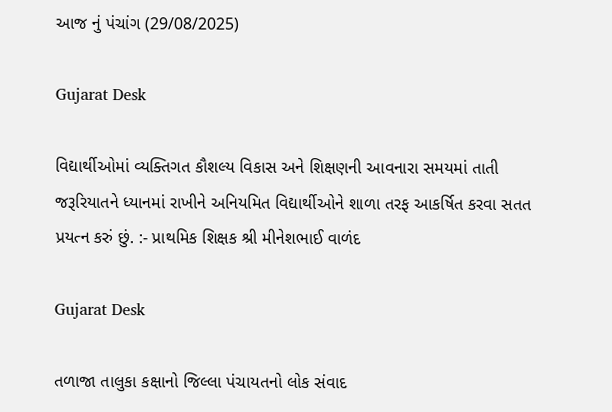આજ નું પંચાંગ (29/08/2025)

Gujarat Desk

વિદ્યાર્થીઓમાં વ્યક્તિગત કૌશલ્ય વિકાસ અને શિક્ષણની આવનારા સમયમાં તાતી જરૂરિયાતને ધ્યાનમાં રાખીને અનિયમિત વિદ્યાર્થીઓને શાળા તરફ આકર્ષિત કરવા સતત પ્રયત્ન કરું છું. :- પ્રાથમિક શિક્ષક શ્રી મીનેશભાઈ વાળંદ

Gujarat Desk

તળાજા તાલુકા કક્ષાનો જિલ્લા પંચાયતનો લોક સંવાદ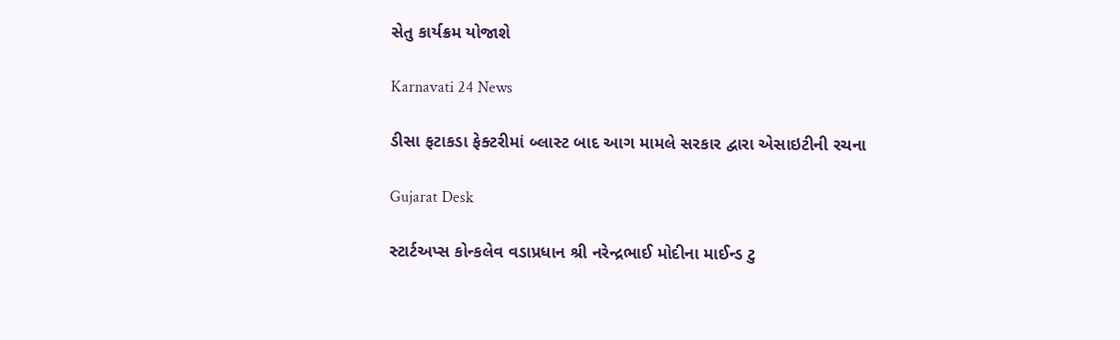સેતુ કાર્યક્રમ યોજાશે

Karnavati 24 News

ડીસા ફટાકડા ફેક્ટરીમાં બ્લાસ્ટ બાદ આગ મામલે સરકાર દ્વારા એસાઇટીની રચના

Gujarat Desk

સ્ટાર્ટઅપ્સ કોન્કલેવ વડાપ્રધાન શ્રી નરેન્દ્રભાઈ મોદીના માઈન્ડ ટુ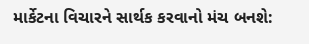માર્કેટના વિચારને સાર્થક કરવાનો મંચ બનશે: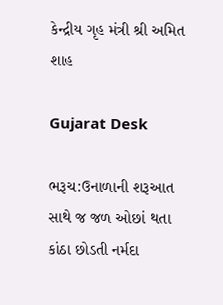કેન્દ્રીય ગૃહ મંત્રી શ્રી અમિત શાહ

Gujarat Desk

ભરૂચ:ઉનાળાની શરૂઆત સાથે જ જળ ઓછાં થતા કાંઠા છોડતી નર્મદા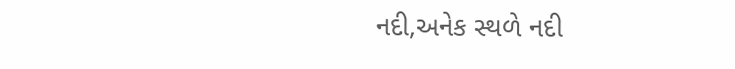નદી,અનેક સ્થળે નદી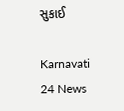સુકાઈ

Karnavati 24 News